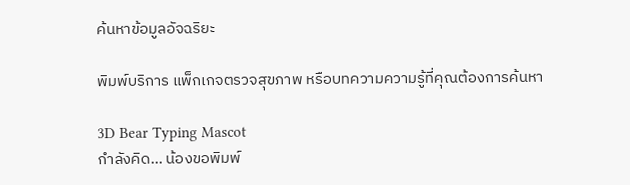ค้นหาข้อมูลอัจฉริยะ

พิมพ์บริการ แพ็กเกจตรวจสุขภาพ หรือบทความความรู้ที่คุณต้องการค้นหา

3D Bear Typing Mascot
กำลังคิด... น้องขอพิมพ์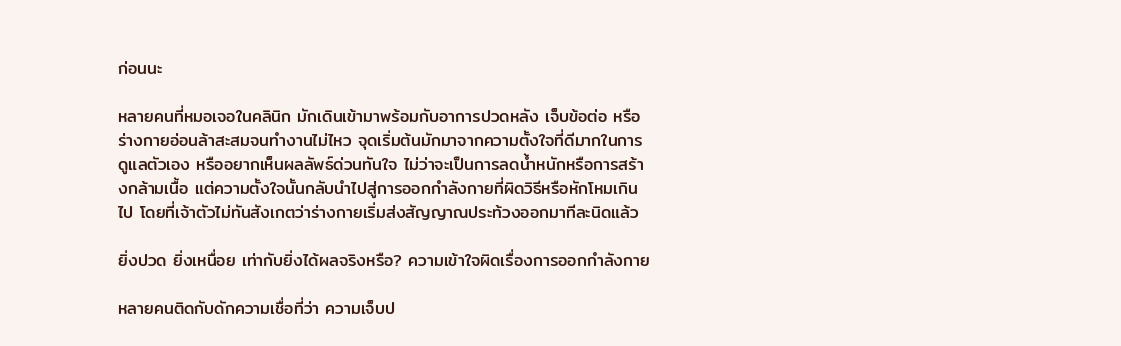ก่อนนะ

หลายคนที่หมอเจอในคลินิก มักเดินเข้ามาพร้อมกับอาการปวดหลัง เจ็บข้อต่อ หรือร่างกายอ่อนล้าสะสมจนทำงานไม่ไหว จุดเริ่มต้นมักมาจากความตั้งใจที่ดีมากในการดูแลตัวเอง หรืออยากเห็นผลลัพธ์ด่วนทันใจ ไม่ว่าจะเป็นการลดน้ำหนักหรือการสร้างกล้ามเนื้อ แต่ความตั้งใจนั้นกลับนำไปสู่การออกกำลังกายที่ผิดวิธีหรือหักโหมเกินไป โดยที่เจ้าตัวไม่ทันสังเกตว่าร่างกายเริ่มส่งสัญญาณประท้วงออกมาทีละนิดแล้ว

ยิ่งปวด ยิ่งเหนื่อย เท่ากับยิ่งได้ผลจริงหรือ? ความเข้าใจผิดเรื่องการออกกำลังกาย

หลายคนติดกับดักความเชื่อที่ว่า ความเจ็บป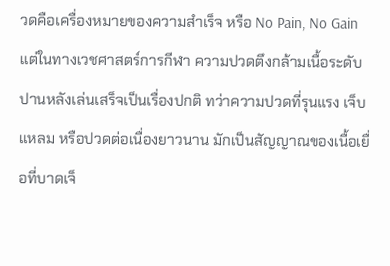วดคือเครื่องหมายของความสำเร็จ หรือ No Pain, No Gain แต่ในทางเวชศาสตร์การกีฬา ความปวดตึงกล้ามเนื้อระดับปานหลังเล่นเสร็จเป็นเรื่องปกติ ทว่าความปวดที่รุนแรง เจ็บแหลม หรือปวดต่อเนื่องยาวนาน มักเป็นสัญญาณของเนื้อเยื่อที่บาดเจ็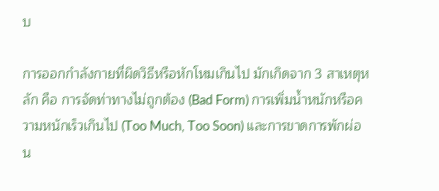บ

การออกกำลังกายที่ผิดวิธีหรือหักโหมเกินไป มักเกิดจาก 3 สาเหตุหลัก คือ การจัดท่าทางไม่ถูกต้อง (Bad Form) การเพิ่มน้ำหนักหรือความหนักเร็วเกินไป (Too Much, Too Soon) และการขาดการพักผ่อน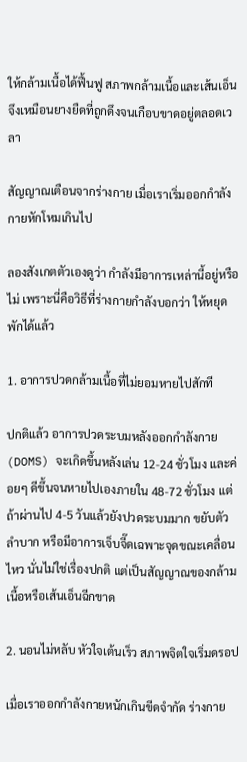ให้กล้ามเนื้อได้ฟื้นฟู สภาพกล้ามเนื้อและเส้นเอ็นจึงเหมือนยางยืดที่ถูกดึงจนเกือบขาดอยู่ตลอดเวลา

สัญญาณเตือนจากร่างกาย เมื่อเราเริ่มออกกำลังกายหักโหมเกินไป

ลองสังเกตตัวเองดูว่า กำลังมีอาการเหล่านี้อยู่หรือไม่ เพราะนี่คือวิธีที่ร่างกายกำลังบอกว่า ให้หยุดพักได้แล้ว

1. อาการปวดกล้ามเนื้อที่ไม่ยอมหายไปสักที

ปกติแล้ว อาการปวดระบมหลังออกกำลังกาย (DOMS) จะเกิดขึ้นหลังเล่น 12-24 ชั่วโมง และค่อยๆ ดีขึ้นจนหายไปเองภายใน 48-72 ชั่วโมง แต่ถ้าผ่านไป 4-5 วันแล้วยังปวดระบมมาก ขยับตัวลำบาก หรือมีอาการเจ็บจี๊ดเฉพาะจุดขณะเคลื่อนไหว นั่นไม่ใช่เรื่องปกติ แต่เป็นสัญญาณของกล้ามเนื้อหรือเส้นเอ็นฉีกขาด

2. นอนไม่หลับ หัวใจเต้นเร็ว สภาพจิตใจเริ่มดรอป

เมื่อเราออกกำลังกายหนักเกินขีดจำกัด ร่างกาย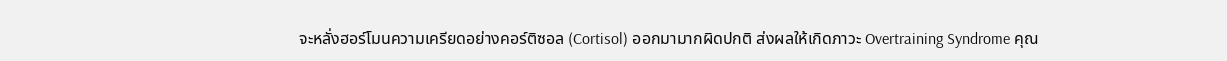จะหลั่งฮอร์โมนความเครียดอย่างคอร์ติซอล (Cortisol) ออกมามากผิดปกติ ส่งผลให้เกิดภาวะ Overtraining Syndrome คุณ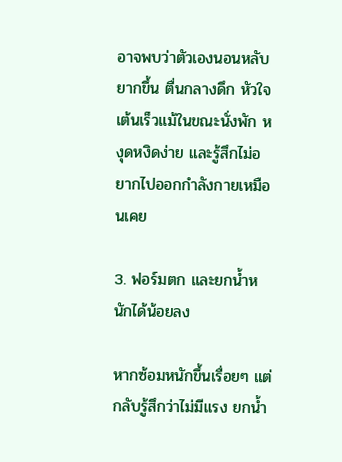อาจพบว่าตัวเองนอนหลับยากขึ้น ตื่นกลางดึก หัวใจเต้นเร็วแม้ในขณะนั่งพัก หงุดหงิดง่าย และรู้สึกไม่อยากไปออกกำลังกายเหมือนเคย

3. ฟอร์มตก และยกน้ำหนักได้น้อยลง

หากซ้อมหนักขึ้นเรื่อยๆ แต่กลับรู้สึกว่าไม่มีแรง ยกน้ำ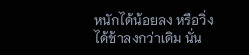หนักได้น้อยลง หรือวิ่งได้ช้าลงกว่าเดิม นั่น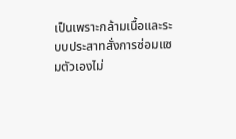เป็นเพราะกล้ามเนื้อและระบบประสาทสั่งการซ่อมแซมตัวเองไม่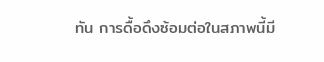ทัน การดื้อดึงซ้อมต่อในสภาพนี้มี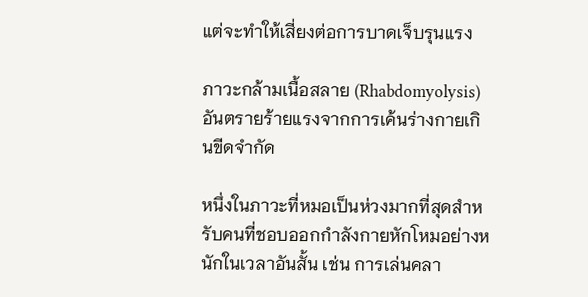แต่จะทำให้เสี่ยงต่อการบาดเจ็บรุนแรง

ภาวะกล้ามเนื้อสลาย (Rhabdomyolysis) อันตรายร้ายแรงจากการเค้นร่างกายเกินขีดจำกัด

หนึ่งในภาวะที่หมอเป็นห่วงมากที่สุดสำหรับคนที่ชอบออกกำลังกายหักโหมอย่างหนักในเวลาอันสั้น เช่น การเล่นคลา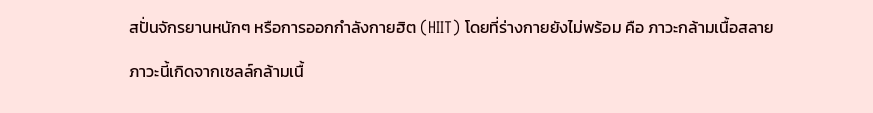สปั่นจักรยานหนักๆ หรือการออกกำลังกายฮิต (HIIT) โดยที่ร่างกายยังไม่พร้อม คือ ภาวะกล้ามเนื้อสลาย

ภาวะนี้เกิดจากเซลล์กล้ามเนื้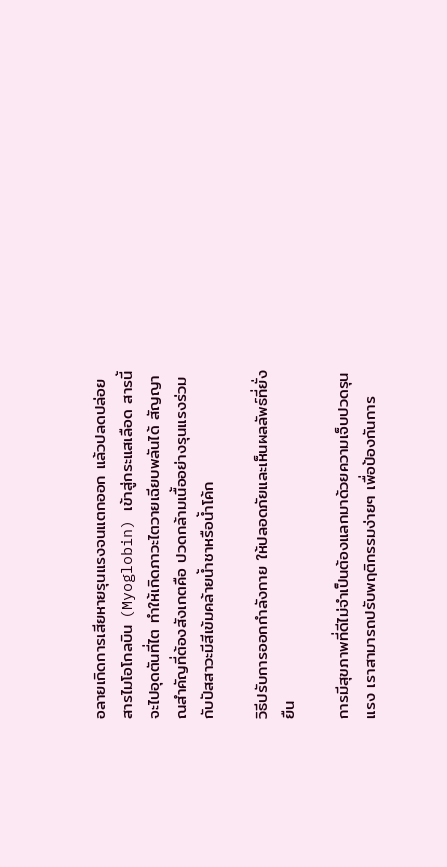อลายเกิดการเสียหายรุนแรงจนแตกออก แล้วปลดปล่อยสารไมโอโกลบิน (Myoglobin) เข้าสู่กระแสเลือด สารนี้จะไปอุดตันที่ไต ทำให้เกิดภาวะไตวายเฉียบพลันได้ สัญญาณสำคัญที่ต้องสังเกตคือ ปวดกล้ามเนื้ออย่างรุนแรงร่วมกับปัสสาวะมีสีเข้มคล้ายน้ำชาหรือน้ำโค้ก

วิธีปรับการออกกำลังกาย ให้ปลอดภัยและเห็นผลลัพธ์ที่ยั่งยืน

การมีสุขภาพที่ดีไม่จำเป็นต้องแลกมาด้วยความเจ็บปวดรุนแรง เราสามารถปรับพฤติกรรมง่ายๆ เพื่อป้องกันการ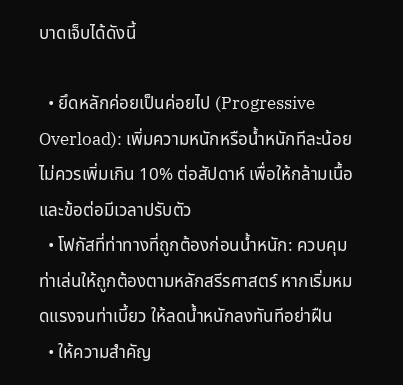บาดเจ็บได้ดังนี้

  • ยึดหลักค่อยเป็นค่อยไป (Progressive Overload): เพิ่มความหนักหรือน้ำหนักทีละน้อย ไม่ควรเพิ่มเกิน 10% ต่อสัปดาห์ เพื่อให้กล้ามเนื้อและข้อต่อมีเวลาปรับตัว
  • โฟกัสที่ท่าทางที่ถูกต้องก่อนน้ำหนัก: ควบคุมท่าเล่นให้ถูกต้องตามหลักสรีรศาสตร์ หากเริ่มหมดแรงจนท่าเบี้ยว ให้ลดน้ำหนักลงทันทีอย่าฝืน
  • ให้ความสำคัญ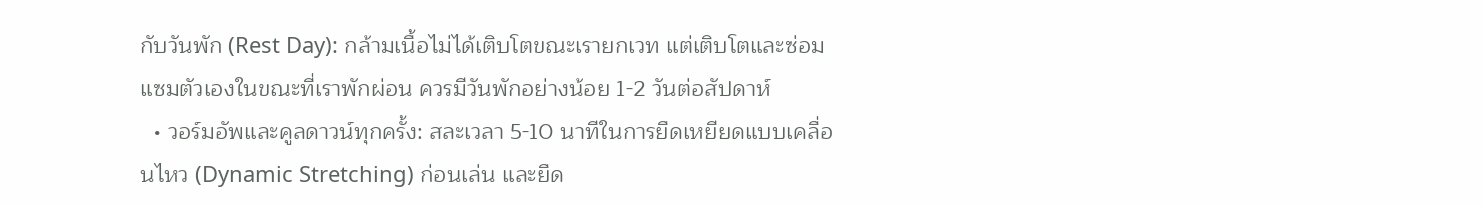กับวันพัก (Rest Day): กล้ามเนื้อไม่ได้เติบโตขณะเรายกเวท แต่เติบโตและซ่อมแซมตัวเองในขณะที่เราพักผ่อน ควรมีวันพักอย่างน้อย 1-2 วันต่อสัปดาห์
  • วอร์มอัพและคูลดาวน์ทุกครั้ง: สละเวลา 5-10 นาทีในการยืดเหยียดแบบเคลื่อนไหว (Dynamic Stretching) ก่อนเล่น และยืด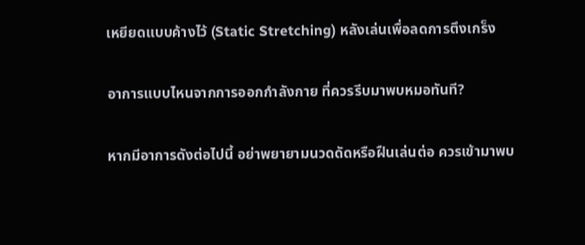เหยียดแบบค้างไว้ (Static Stretching) หลังเล่นเพื่อลดการตึงเกร็ง

อาการแบบไหนจากการออกกำลังกาย ที่ควรรีบมาพบหมอทันที?

หากมีอาการดังต่อไปนี้ อย่าพยายามนวดดัดหรือฝืนเล่นต่อ ควรเข้ามาพบ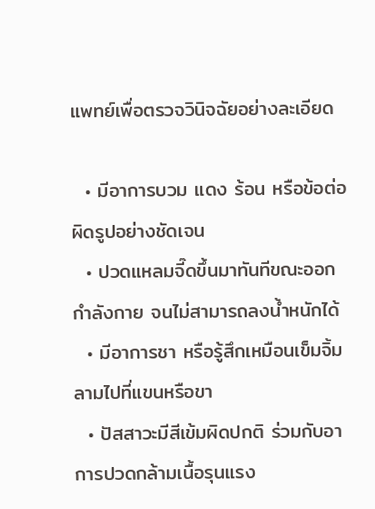แพทย์เพื่อตรวจวินิจฉัยอย่างละเอียด

  • มีอาการบวม แดง ร้อน หรือข้อต่อผิดรูปอย่างชัดเจน
  • ปวดแหลมจี๊ดขึ้นมาทันทีขณะออกกำลังกาย จนไม่สามารถลงน้ำหนักได้
  • มีอาการชา หรือรู้สึกเหมือนเข็มจิ้มลามไปที่แขนหรือขา
  • ปัสสาวะมีสีเข้มผิดปกติ ร่วมกับอาการปวดกล้ามเนื้อรุนแรง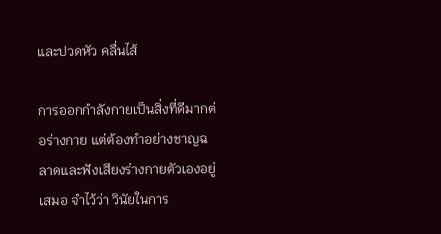และปวดหัว คลื่นไส้

การออกกำลังกายเป็นสิ่งที่ดีมากต่อร่างกาย แต่ต้องทำอย่างชาญฉลาดและฟังเสียงร่างกายตัวเองอยู่เสมอ จำไว้ว่า วินัยในการ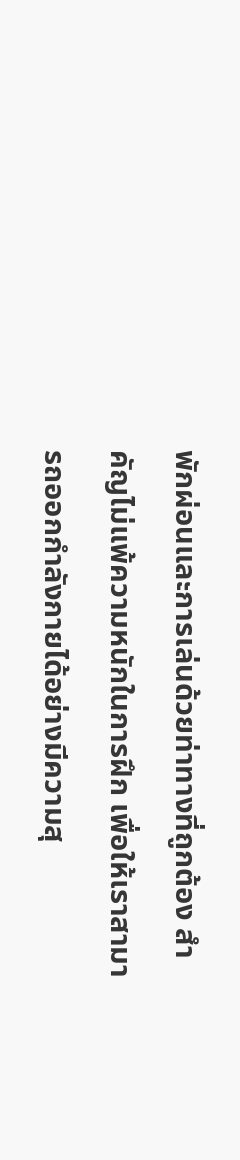พักผ่อนและการเล่นด้วยท่าทางที่ถูกต้อง สำคัญไม่แพ้ความหนักในการฝึก เพื่อให้เราสามารถออกกำลังกายได้อย่างมีความสุ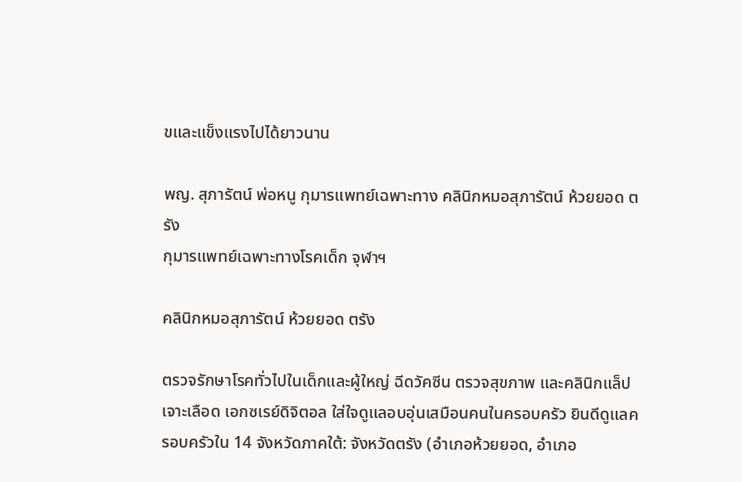ขและแข็งแรงไปได้ยาวนาน

พญ. สุภารัตน์ พ่อหนู กุมารแพทย์เฉพาะทาง คลินิกหมอสุภารัตน์ ห้วยยอด ตรัง
กุมารแพทย์เฉพาะทางโรคเด็ก จุฬาฯ

คลินิกหมอสุภารัตน์ ห้วยยอด ตรัง

ตรวจรักษาโรคทั่วไปในเด็กและผู้ใหญ่ ฉีดวัคซีน ตรวจสุขภาพ และคลินิกแล็ปเจาะเลือด เอกซเรย์ดิจิตอล ใส่ใจดูแลอบอุ่นเสมือนคนในครอบครัว ยินดีดูแลครอบครัวใน 14 จังหวัดภาคใต้: จังหวัดตรัง (อำเภอห้วยยอด, อำเภอ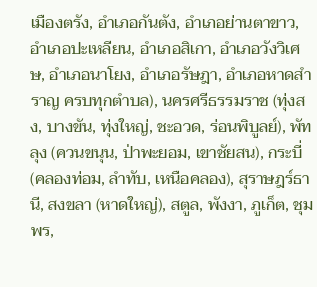เมืองตรัง, อำเภอกันตัง, อำเภอย่านตาขาว, อำเภอปะเหลียน, อำเภอสิเกา, อำเภอวังวิเศษ, อำเภอนาโยง, อำเภอรัษฎา, อำเภอหาดสำราญ ครบทุกตำบล), นครศรีธรรมราช (ทุ่งสง, บางขัน, ทุ่งใหญ่, ชะอวด, ร่อนพิบูลย์), พัทลุง (ควนขนุน, ป่าพะยอม, เขาชัยสน), กระบี่ (คลองท่อม, ลำทับ, เหนือคลอง), สุราษฎร์ธานี, สงขลา (หาดใหญ่), สตูล, พังงา, ภูเก็ต, ชุมพร,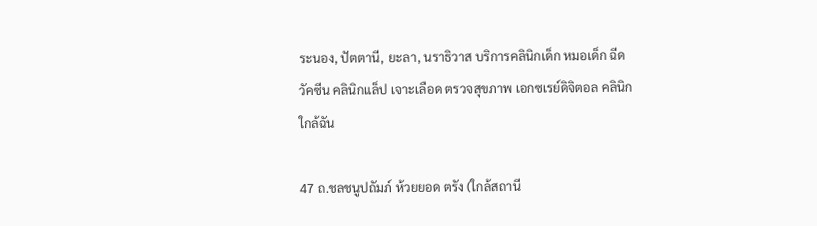ระนอง, ปัตตานี, ยะลา, นราธิวาส บริการคลินิกเด็ก หมอเด็ก ฉีดวัคซีน คลินิกแล็ป เจาะเลือด ตรวจสุขภาพ เอกซเรย์ดิจิตอล คลินิกใกล้ฉัน

47 ถ.ชลชนูปถัมภ์ ห้วยยอด ตรัง (ใกล้สถานี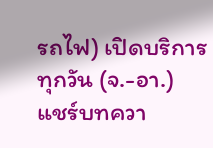รถไฟ) เปิดบริการทุกวัน (จ.-อา.)
แชร์บทควา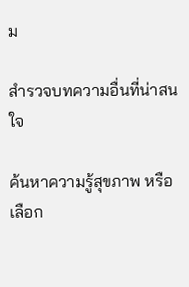ม

สำรวจบทความอื่นที่น่าสนใจ

ค้นหาความรู้สุขภาพ หรือเลือก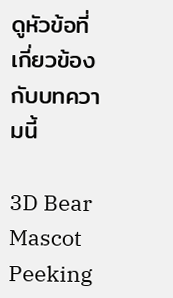ดูหัวข้อที่เกี่ยวข้องกับบทความนี้

3D Bear Mascot Peeking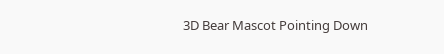3D Bear Mascot Pointing Down